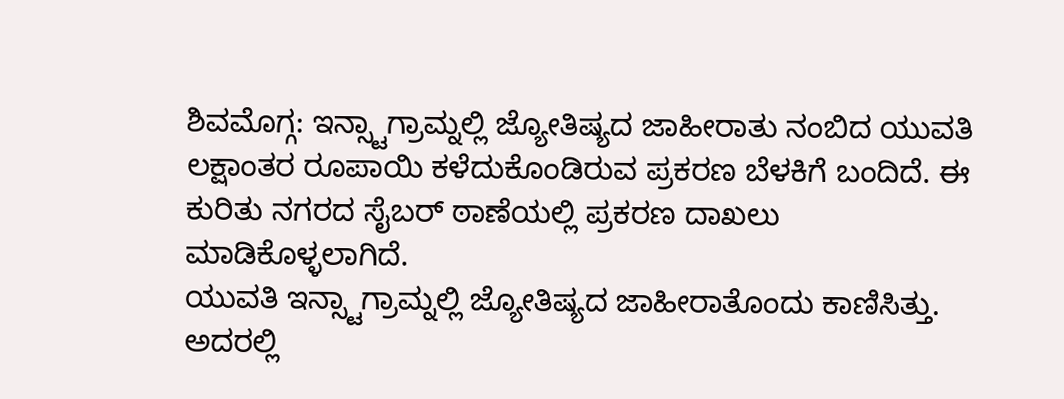ಶಿವಮೊಗ್ಗ: ಇನ್ಸ್ಟಾಗ್ರಾಮ್ನಲ್ಲಿ ಜ್ಯೋತಿಷ್ಯದ ಜಾಹೀರಾತು ನಂಬಿದ ಯುವತಿ ಲಕ್ಷಾಂತರ ರೂಪಾಯಿ ಕಳೆದುಕೊಂಡಿರುವ ಪ್ರಕರಣ ಬೆಳಕಿಗೆ ಬಂದಿದೆ. ಈ ಕುರಿತು ನಗರದ ಸೈಬರ್ ಠಾಣೆಯಲ್ಲಿ ಪ್ರಕರಣ ದಾಖಲು ಮಾಡಿಕೊಳ್ಳಲಾಗಿದೆ.
ಯುವತಿ ಇನ್ಸ್ಟಾಗ್ರಾಮ್ನಲ್ಲಿ ಜ್ಯೋತಿಷ್ಯದ ಜಾಹೀರಾತೊಂದು ಕಾಣಿಸಿತ್ತು. ಅದರಲ್ಲಿ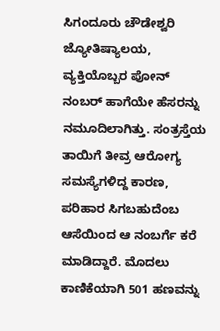ಸಿಗಂದೂರು ಚೌಡೇಶ್ವರಿ ಜ್ಯೋತಿಷ್ಯಾಲಯ, ವ್ಯಕ್ತಿಯೊಬ್ಬರ ಪೋನ್ ನಂಬರ್ ಹಾಗೆಯೇ ಹೆಸರನ್ನು ನಮೂದಿಲಾಗಿತ್ತು. ಸಂತ್ರಸ್ತೆಯ ತಾಯಿಗೆ ತೀವ್ರ ಆರೋಗ್ಯ ಸಮಸ್ಯೆಗಳಿದ್ದ ಕಾರಣ, ಪರಿಹಾರ ಸಿಗಬಹುದೆಂಬ ಆಸೆಯಿಂದ ಆ ನಂಬರ್ಗೆ ಕರೆ ಮಾಡಿದ್ದಾರೆ. ಮೊದಲು ಕಾಣಿಕೆಯಾಗಿ 501 ಹಣವನ್ನು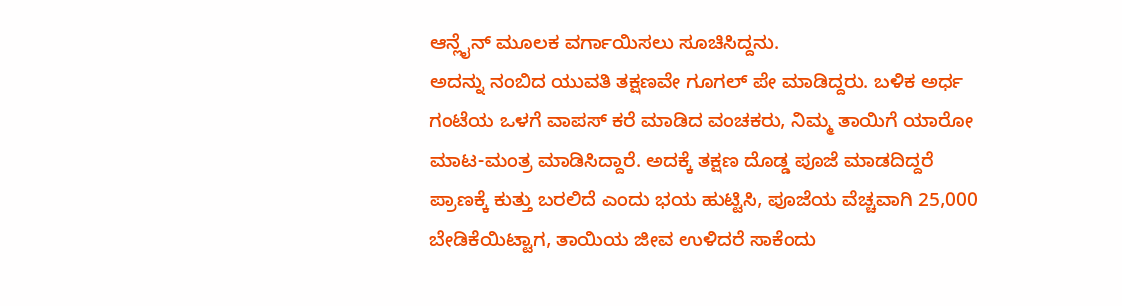ಆನ್ಲೈನ್ ಮೂಲಕ ವರ್ಗಾಯಿಸಲು ಸೂಚಿಸಿದ್ದನು.
ಅದನ್ನು ನಂಬಿದ ಯುವತಿ ತಕ್ಷಣವೇ ಗೂಗಲ್ ಪೇ ಮಾಡಿದ್ದರು. ಬಳಿಕ ಅರ್ಧ ಗಂಟೆಯ ಒಳಗೆ ವಾಪಸ್ ಕರೆ ಮಾಡಿದ ವಂಚಕರು, ನಿಮ್ಮ ತಾಯಿಗೆ ಯಾರೋ ಮಾಟ-ಮಂತ್ರ ಮಾಡಿಸಿದ್ದಾರೆ. ಅದಕ್ಕೆ ತಕ್ಷಣ ದೊಡ್ಡ ಪೂಜೆ ಮಾಡದಿದ್ದರೆ ಪ್ರಾಣಕ್ಕೆ ಕುತ್ತು ಬರಲಿದೆ ಎಂದು ಭಯ ಹುಟ್ಟಿಸಿ, ಪೂಜೆಯ ವೆಚ್ಚವಾಗಿ 25,000 ಬೇಡಿಕೆಯಿಟ್ಟಾಗ, ತಾಯಿಯ ಜೀವ ಉಳಿದರೆ ಸಾಕೆಂದು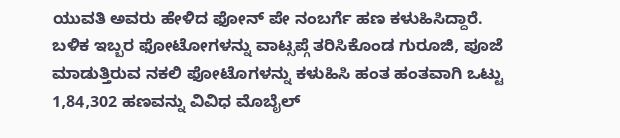ಯುವತಿ ಅವರು ಹೇಳಿದ ಫೋನ್ ಪೇ ನಂಬರ್ಗೆ ಹಣ ಕಳುಹಿಸಿದ್ದಾರೆ.
ಬಳಿಕ ಇಬ್ಬರ ಫೋಟೋಗಳನ್ನು ವಾಟ್ಸಪ್ಗೆ ತರಿಸಿಕೊಂಡ ಗುರೂಜಿ, ಪೂಜೆ ಮಾಡುತ್ತಿರುವ ನಕಲಿ ಫೋಟೊಗಳನ್ನು ಕಳುಹಿಸಿ ಹಂತ ಹಂತವಾಗಿ ಒಟ್ಟು 1,84,302 ಹಣವನ್ನು ವಿವಿಧ ಮೊಬೈಲ್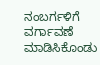ನಂಬರ್ಗಳಿಗೆ ವರ್ಗಾವಣೆ ಮಾಡಿಸಿಕೊಂಡು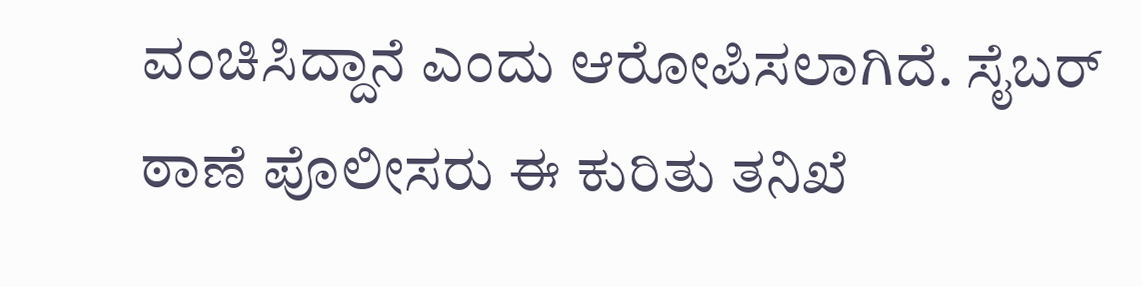ವಂಚಿಸಿದ್ದಾನೆ ಎಂದು ಆರೋಪಿಸಲಾಗಿದೆ. ಸೈಬರ್ ಠಾಣೆ ಪೊಲೀಸರು ಈ ಕುರಿತು ತನಿಖೆ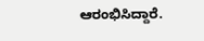ಆರಂಭಿಸಿದ್ದಾರೆ.